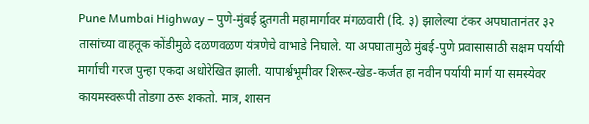Pune Mumbai Highway – पुणे-मुंबई द्रुतगती महामार्गावर मंगळवारी (दि. ३) झालेल्या टंकर अपघातानंतर ३२ तासांच्या वाहतूक कोंडीमुळे दळणवळण यंत्रणेचे वाभाडे निघाले. या अपघातामुळे मुंबई-पुणे प्रवासासाठी सक्षम पर्यायी मार्गाची गरज पुन्हा एकदा अधोरेखित झाली. यापार्श्वभूमीवर शिरूर-खेड-कर्जत हा नवीन पर्यायी मार्ग या समस्येवर कायमस्वरूपी तोडगा ठरू शकतो. मात्र, शासन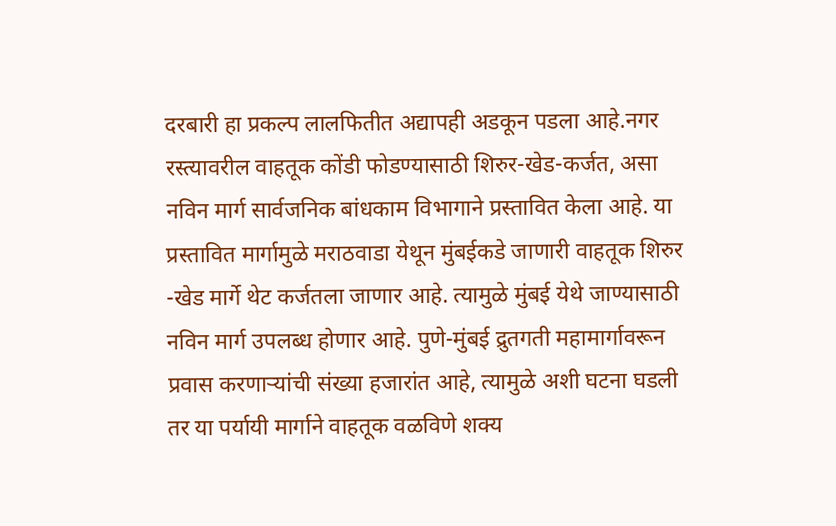दरबारी हा प्रकल्प लालफितीत अद्यापही अडकून पडला आहे.नगर रस्त्यावरील वाहतूक कोंडी फोडण्यासाठी शिरुर-खेड-कर्जत, असा नविन मार्ग सार्वजनिक बांधकाम विभागाने प्रस्तावित केला आहे. या प्रस्तावित मार्गामुळे मराठवाडा येथून मुंबईकडे जाणारी वाहतूक शिरुर -खेड मार्गे थेट कर्जतला जाणार आहे. त्यामुळे मुंबई येथे जाण्यासाठी नविन मार्ग उपलब्ध होणार आहे. पुणे-मुंबई द्रुतगती महामार्गावरून प्रवास करणाऱ्यांची संख्या हजारांत आहे, त्यामुळे अशी घटना घडली तर या पर्यायी मार्गाने वाहतूक वळविणे शक्य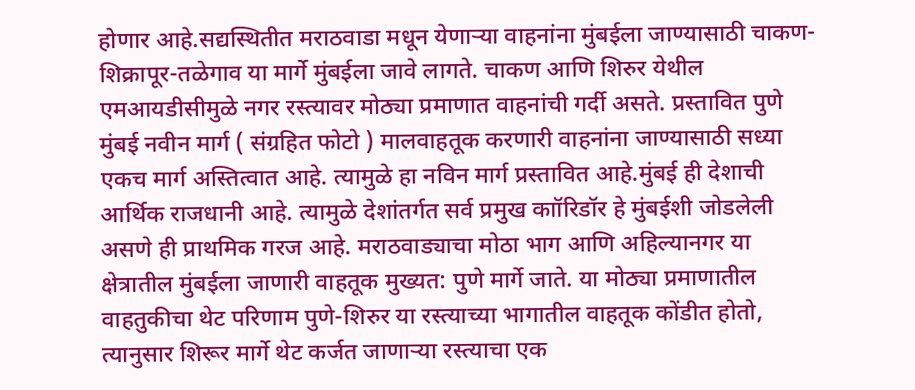होणार आहे.सद्यस्थितीत मराठवाडा मधून येणाऱ्या वाहनांना मुंबईला जाण्यासाठी चाकण-शिक्रापूर-तळेगाव या मार्गे मुंबईला जावे लागते. चाकण आणि शिरुर येथील एमआयडीसीमुळे नगर रस्त्यावर मोठ्या प्रमाणात वाहनांची गर्दी असते. प्रस्तावित पुणे मुंबई नवीन मार्ग ( संग्रहित फोटो ) मालवाहतूक करणारी वाहनांना जाण्यासाठी सध्या एकच मार्ग अस्तित्वात आहे. त्यामुळे हा नविन मार्ग प्रस्तावित आहे.मुंबई ही देशाची आर्थिक राजधानी आहे. त्यामुळे देशांतर्गत सर्व प्रमुख काॉरिडॉर हे मुंबईशी जोडलेली असणे ही प्राथमिक गरज आहे. मराठवाड्याचा मोठा भाग आणि अहिल्यानगर या क्षेत्रातील मुंबईला जाणारी वाहतूक मुख्यत: पुणे मार्गे जाते. या मोठ्या प्रमाणातील वाहतुकीचा थेट परिणाम पुणे-शिरुर या रस्त्याच्या भागातील वाहतूक कोंडीत होतो, त्यानुसार शिरूर मार्गे थेट कर्जत जाणाऱ्या रस्त्याचा एक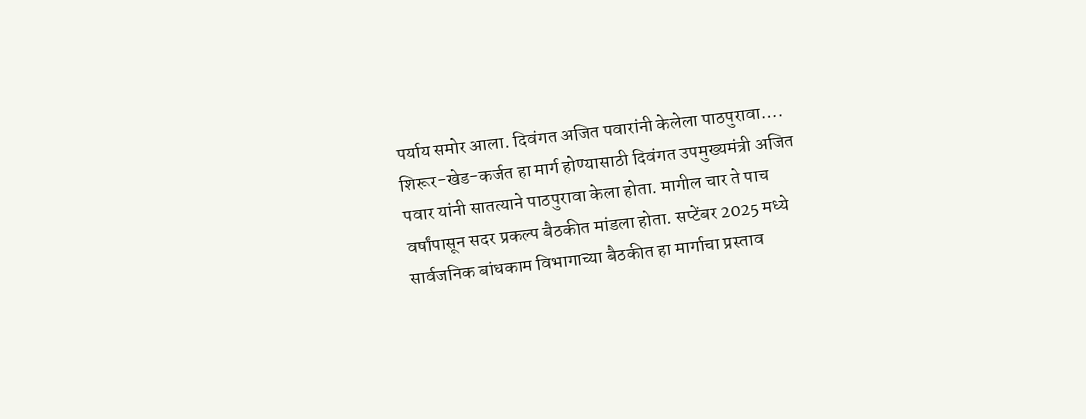पर्याय समोर आला. दिवंगत अजित पवारांनी केलेला पाठपुरावा…. शिरूर-खेड-कर्जत हा मार्ग होण्यासाठी दिवंगत उपमुख्यमंत्री अजित पवार यांनी सातत्याने पाठपुरावा केला होता. मागील चार ते पाच वर्षांपासून सदर प्रकल्प बैठकीत मांडला होता. सप्टेंबर 2025 मध्ये सार्वजनिक बांधकाम विभागाच्या बैठकीत हा मार्गाचा प्रस्ताव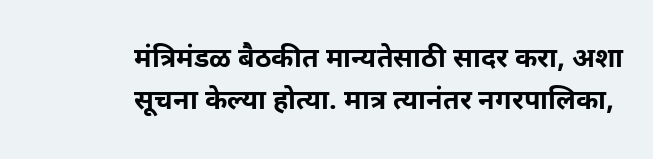मंत्रिमंडळ बैठकीत मान्यतेसाठी सादर करा, अशा सूचना केल्या होत्या. मात्र त्यानंतर नगरपालिका,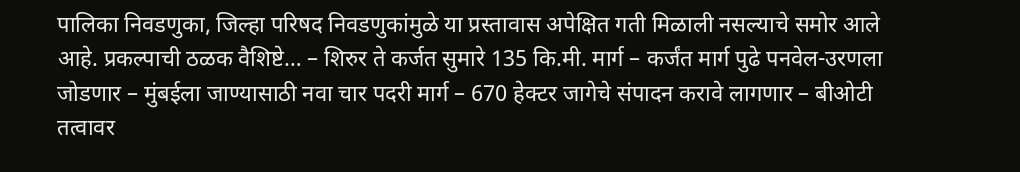पालिका निवडणुका, जिल्हा परिषद निवडणुकांमुळे या प्रस्तावास अपेक्षित गती मिळाली नसल्याचे समोर आले आहे. प्रकल्पाची ठळक वैशिष्टे… – शिरुर ते कर्जत सुमारे 135 कि.मी. मार्ग – कर्जंत मार्ग पुढे पनवेल-उरणला जोडणार – मुंबईला जाण्यासाठी नवा चार पदरी मार्ग – 670 हेक्टर जागेचे संपादन करावे लागणार – बीओटी तत्वावर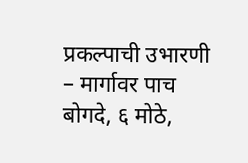प्रकल्पाची उभारणी – मार्गावर पाच बोगदे, ६ मोठे,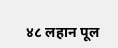४८ लहान पूल